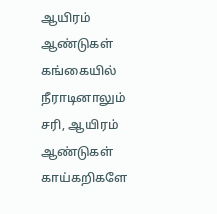ஆயிரம் ஆண்டுகள் கங்கையில் நீராடினாலும் சரி, ஆயிரம் ஆண்டுகள் காய்கறிகளே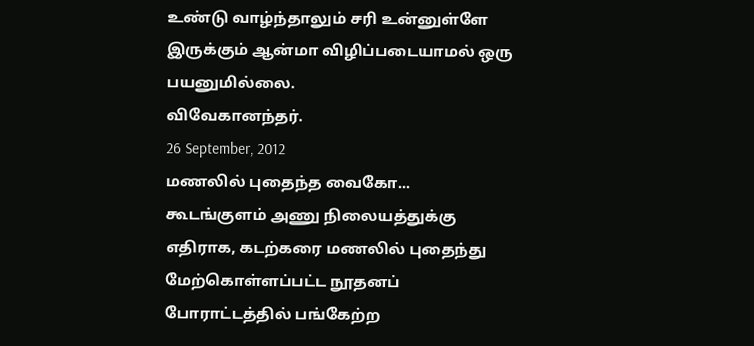உண்டு வாழ்ந்தாலும் சரி உன்னுள்ளே இருக்கும் ஆன்மா விழிப்படையாமல் ஒரு பயனுமில்லை.
விவேகானந்தர்.
26 September, 2012
மணலில் புதைந்த வைகோ...
கூடங்குளம் அணு நிலையத்துக்கு எதிராக, கடற்கரை மணலில் புதைந்து மேற்கொள்ளப்பட்ட நூதனப் போராட்டத்தில் பங்கேற்ற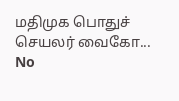மதிமுக பொதுச் செயலர் வைகோ...
No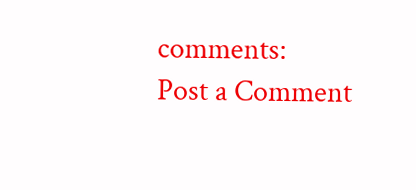comments:
Post a Comment